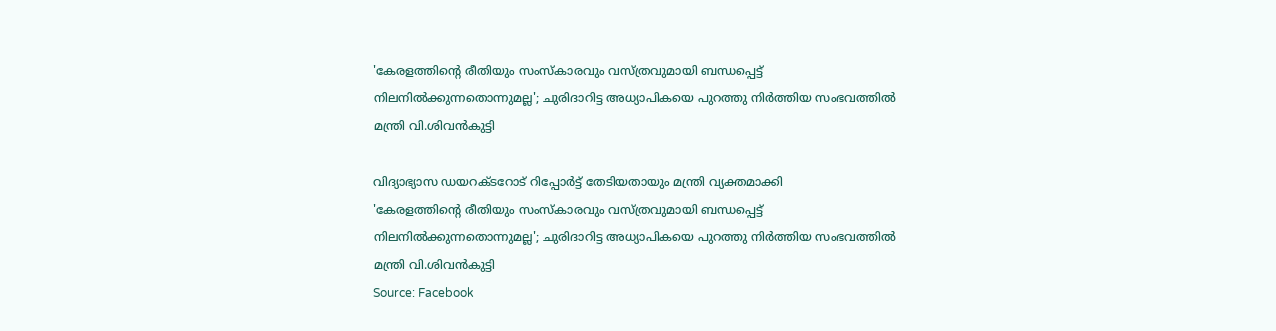'കേരളത്തിൻ്റെ രീതിയും സംസ്കാരവും വസ്ത്രവുമായി ബന്ധപ്പെട്ട് നിലനിൽക്കുന്നതൊന്നുമല്ല'; ചുരിദാറിട്ട അധ്യാപികയെ പുറത്തു നിർത്തിയ സംഭവത്തിൽ മന്ത്രി വി.ശിവൻകുട്ടി

വിദ്യാഭ്യാസ ഡയറക്ടറോട് റിപ്പോർട്ട് തേടിയതായും മന്ത്രി വ്യക്തമാക്കി
'കേരളത്തിൻ്റെ രീതിയും സംസ്കാരവും വസ്ത്രവുമായി ബന്ധപ്പെട്ട് നിലനിൽക്കുന്നതൊന്നുമല്ല'; ചുരിദാറിട്ട അധ്യാപികയെ പുറത്തു നിർത്തിയ സംഭവത്തിൽ മന്ത്രി വി.ശിവൻകുട്ടി
Source: Facebook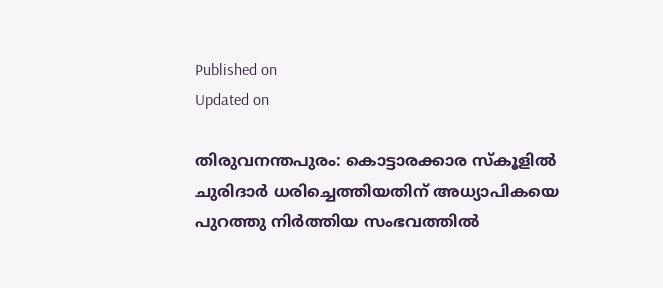Published on
Updated on

തിരുവനന്തപുരം: കൊട്ടാരക്കാര സ്കൂളിൽ ചുരിദാർ ധരിച്ചെത്തിയതിന് അധ്യാപികയെ പുറത്തു നിർത്തിയ സംഭവത്തിൽ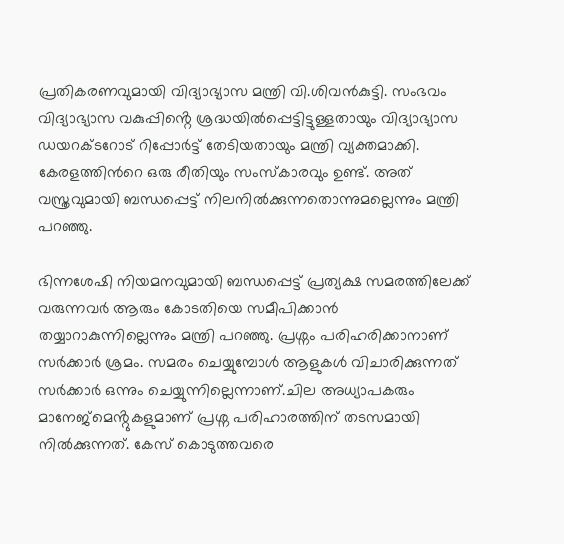പ്രതികരണവുമായി വിദ്യാഭ്യാസ മന്ത്രി വി.ശിവൻകുട്ടി. സംഭവം വിദ്യാഭ്യാസ വകുപ്പിൻ്റെ ശ്രദ്ധയിൽപ്പെട്ടിട്ടുള്ളതായും വിദ്യാഭ്യാസ ഡയറക്ടറോട് റിപ്പോർട്ട് തേടിയതായും മന്ത്രി വ്യക്തമാക്കി. കേരളത്തിൻറെ ഒരു രീതിയും സംസ്കാരവും ഉണ്ട്. അത് വസ്ത്രവുമായി ബന്ധപ്പെട്ട് നിലനിൽക്കുന്നതൊന്നുമല്ലെന്നും മന്ത്രി പറഞ്ഞു.

ഭിന്നശേഷി നിയമനവുമായി ബന്ധപ്പെട്ട് പ്രത്യക്ഷ സമരത്തിലേക്ക് വരുന്നവർ ആരും കോടതിയെ സമീപിക്കാൻ തയ്യാറാകുന്നില്ലെന്നും മന്ത്രി പറഞ്ഞു. പ്രശ്നം പരിഹരിക്കാനാണ് സർക്കാർ ശ്രമം. സമരം ചെയ്യുമ്പോൾ ആളുകൾ വിചാരിക്കുന്നത് സർക്കാർ ഒന്നും ചെയ്യുന്നില്ലെന്നാണ്.ചില അധ്യാപകരും മാനേജ്മെൻ്റുകളുമാണ് പ്രശ്ന പരിഹാരത്തിന് തടസമായി നിൽക്കുന്നത്. കേസ് കൊടുത്തവരെ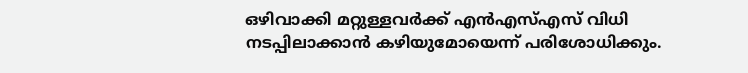ഒഴിവാക്കി മറ്റുള്ളവർക്ക് എൻഎസ്എസ് വിധി നടപ്പിലാക്കാൻ കഴിയുമോയെന്ന് പരിശോധിക്കും.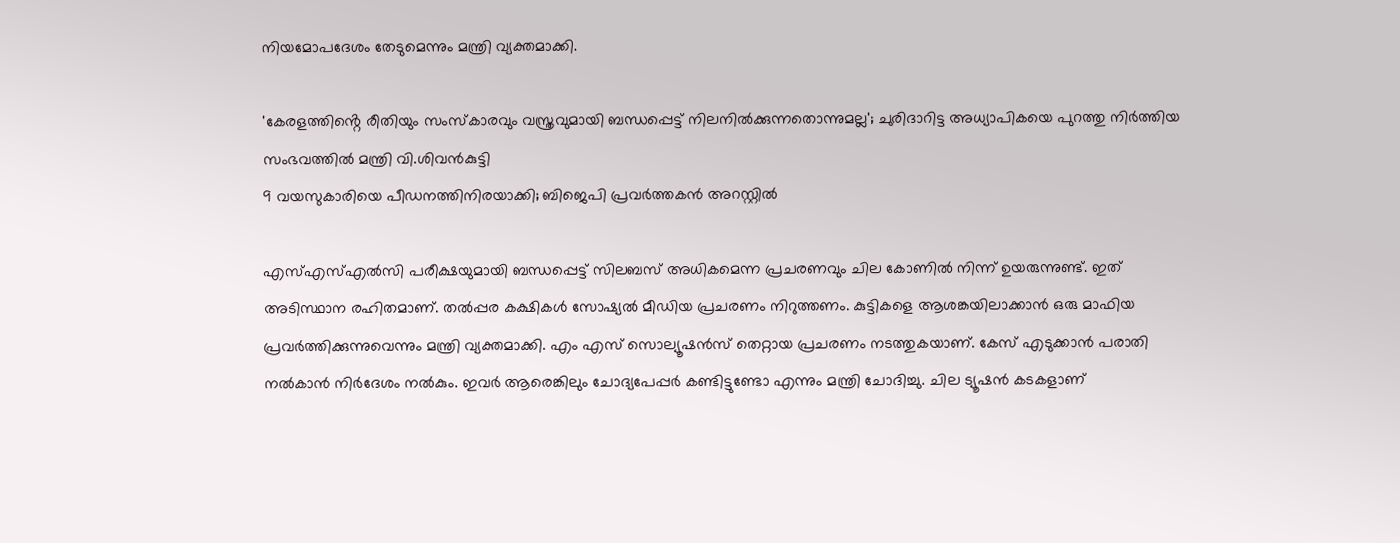നിയമോപദേശം തേടുമെന്നും മന്ത്രി വ്യക്തമാക്കി.

'കേരളത്തിൻ്റെ രീതിയും സംസ്കാരവും വസ്ത്രവുമായി ബന്ധപ്പെട്ട് നിലനിൽക്കുന്നതൊന്നുമല്ല'; ചുരിദാറിട്ട അധ്യാപികയെ പുറത്തു നിർത്തിയ സംഭവത്തിൽ മന്ത്രി വി.ശിവൻകുട്ടി
9 വയസുകാരിയെ പീഡനത്തിനിരയാക്കി; ബിജെപി പ്രവർത്തകൻ അറസ്റ്റിൽ

എസ്എസ്എൽസി പരീക്ഷയുമായി ബന്ധപ്പെട്ട് സിലബസ് അധികമെന്ന പ്രചരണവും ചില കോണിൽ നിന്ന് ഉയരുന്നുണ്ട്. ഇത് അടിസ്ഥാന രഹിതമാണ്. തൽപ്പര കക്ഷികൾ സോഷ്യൽ മീഡിയ പ്രചരണം നിറുത്തണം. കുട്ടികളെ ആശങ്കയിലാക്കാൻ ഒരു മാഫിയ പ്രവർത്തിക്കുന്നുവെന്നും മന്ത്രി വ്യക്തമാക്കി. എം എസ് സൊല്യൂഷൻസ് തെറ്റായ പ്രചരണം നടത്തുകയാണ്. കേസ് എടുക്കാൻ പരാതി നൽകാൻ നിർദേശം നൽകും. ഇവർ ആരെങ്കിലും ചോദ്യപേപ്പർ കണ്ടിട്ടുണ്ടോ എന്നും മന്ത്രി ചോദിച്ചു. ചില ട്യൂഷൻ കടകളാണ്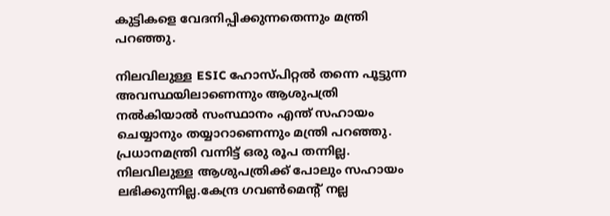കുട്ടികളെ വേദനിപ്പിക്കുന്നതെന്നും മന്ത്രി പറഞ്ഞു.

നിലവിലുള്ള ESIC ഹോസ്പിറ്റൽ തന്നെ പൂട്ടുന്ന അവസ്ഥയിലാണെന്നും ആശുപത്രി നൽകിയാൽ സംസ്ഥാനം എന്ത് സഹായം ചെയ്യാനും തയ്യാറാണെന്നും മന്ത്രി പറഞ്ഞു. പ്രധാനമന്ത്രി വന്നിട്ട് ഒരു രൂപ തന്നില്ല. നിലവിലുള്ള ആശുപത്രിക്ക് പോലും സഹായം ലഭിക്കുന്നില്ല.കേന്ദ്ര ഗവൺമെൻ്റ് നല്ല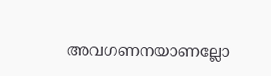അവഗണനയാണല്ലോ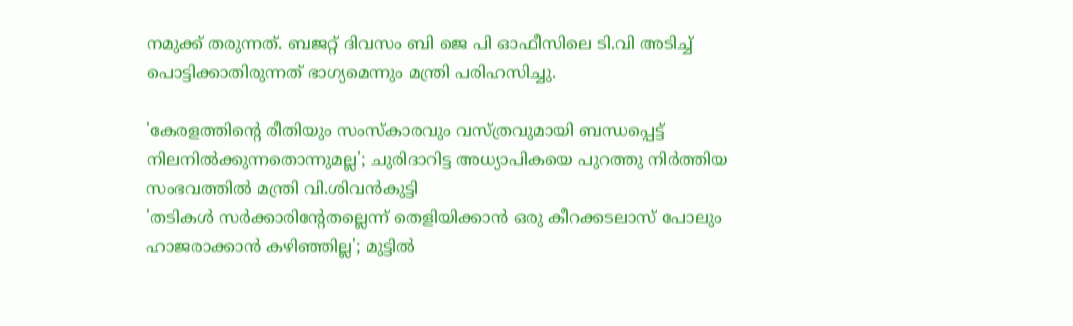നമുക്ക് തരുന്നത്. ബജറ്റ് ദിവസം ബി ജെ പി ഓഫീസിലെ ടി.വി അടിച്ച് പൊട്ടിക്കാതിരുന്നത് ഭാഗ്യമെന്നും മന്ത്രി പരിഹസിച്ചു.

'കേരളത്തിൻ്റെ രീതിയും സംസ്കാരവും വസ്ത്രവുമായി ബന്ധപ്പെട്ട് നിലനിൽക്കുന്നതൊന്നുമല്ല'; ചുരിദാറിട്ട അധ്യാപികയെ പുറത്തു നിർത്തിയ സംഭവത്തിൽ മന്ത്രി വി.ശിവൻകുട്ടി
'തടികൾ സർക്കാരിൻ്റേതല്ലെന്ന് തെളിയിക്കാൻ ഒരു കീറക്കടലാസ് പോലും ഹാജരാക്കാൻ കഴിഞ്ഞില്ല'; മുട്ടിൽ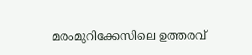മരംമുറിക്കേസിലെ ഉത്തരവ്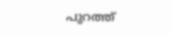പുറത്ത്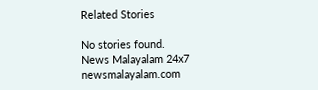Related Stories

No stories found.
News Malayalam 24x7
newsmalayalam.com